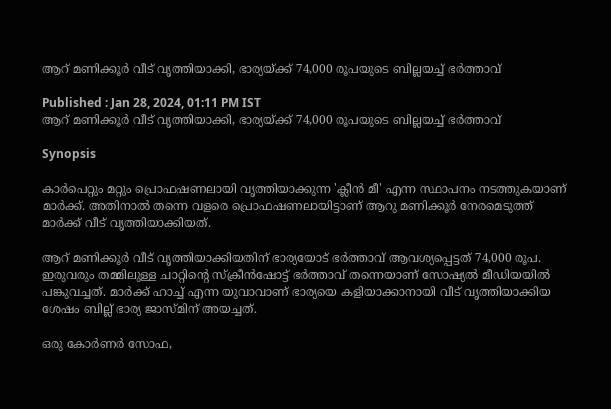ആറ് മണിക്കൂർ വീട് വൃത്തിയാക്കി, ഭാര്യയ്‍ക്ക് 74,000 രൂപയുടെ ബില്ലയച്ച് ഭർത്താവ്

Published : Jan 28, 2024, 01:11 PM IST
ആറ് മണിക്കൂർ വീട് വൃത്തിയാക്കി, ഭാര്യയ്‍ക്ക് 74,000 രൂപയുടെ ബില്ലയച്ച് ഭർത്താവ്

Synopsis

കാർപെറ്റും മറ്റും പ്രൊഫഷണലായി വൃത്തിയാക്കുന്ന 'ക്ലീൻ മീ' എന്ന സ്ഥാപനം നടത്തുകയാണ് മാർക്ക്. അതിനാൽ തന്നെ വളരെ പ്രൊഫഷണലായിട്ടാണ് ആറു മണിക്കൂർ നേരമെടുത്ത് മാർക്ക് വീട് വൃത്തിയാക്കിയത്.

ആറ് മണിക്കൂർ വീട് വൃത്തിയാക്കിയതിന് ഭാര്യയോട് ഭർത്താവ് ആവശ്യപ്പെട്ടത് 74,000 രൂപ. ഇരുവരും തമ്മിലുള്ള ചാറ്റിന്റെ സ്ക്രീൻഷോട്ട് ഭർത്താവ് തന്നെയാണ് സോഷ്യൽ മീഡിയയിൽ പങ്കുവച്ചത്. മാർക്ക് ഹാച്ച് എന്ന യുവാവാണ് ഭാര്യയെ കളിയാക്കാനായി വീട് വൃത്തിയാക്കിയ ശേഷം ബില്ല് ഭാര്യ ജാസ്മിന് അയച്ചത്.

ഒരു കോർണർ സോഫ,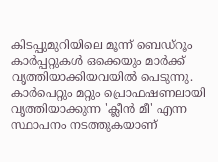കിടപ്പുമുറിയിലെ മൂന്ന് ബെഡ്‍റൂം കാർപ്പറ്റുകൾ ഒക്കെയും മാർക്ക് വൃത്തിയാക്കിയവയിൽ പെടുന്നു. കാർപെറ്റും മറ്റും പ്രൊഫഷണലായി വൃത്തിയാക്കുന്ന 'ക്ലീൻ മീ' എന്ന സ്ഥാപനം നടത്തുകയാണ്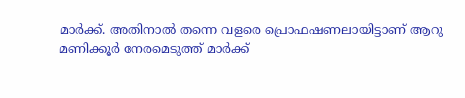മാർക്ക്. അതിനാൽ തന്നെ വളരെ പ്രൊഫഷണലായിട്ടാണ് ആറു മണിക്കൂർ നേരമെടുത്ത് മാർക്ക്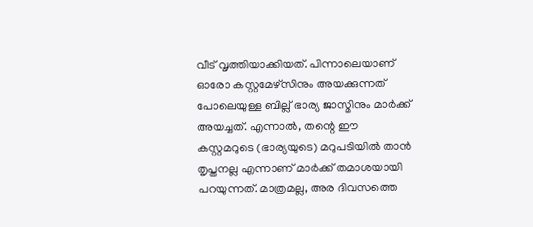വീട് വൃത്തിയാക്കിയത്. പിന്നാലെയാണ് ഓരോ കസ്റ്റമേഴ്സിനും അയക്കുന്നത് പോലെയുള്ള ബില്ല് ഭാര്യ ജാസ്മിനും മാർക്ക് അയച്ചത്. എന്നാൽ, തന്റെ ഈ കസ്റ്റമറുടെ (ഭാര്യയുടെ) മറുപടിയിൽ താൻ തൃപ്തനല്ല എന്നാണ് മാർക്ക് തമാശയായി പറയുന്നത്. മാത്രമല്ല, അര ദിവസത്തെ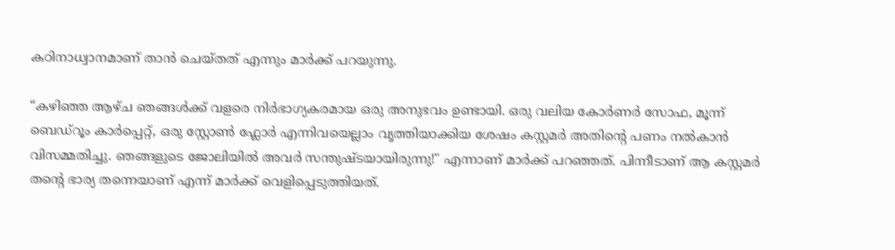കഠിനാധ്വാനമാണ് താൻ ചെയ്തത് എന്നും മാർക്ക് പറയുന്നു.

“കഴിഞ്ഞ ആഴ്ച ഞങ്ങൾക്ക് വളരെ നിർഭാഗ്യകരമായ ഒരു അനുഭവം ഉണ്ടായി. ഒരു വലിയ കോർണർ സോഫ, മൂന്ന് ബെഡ്റൂം കാർപ്പെറ്റ്, ഒരു സ്റ്റോൺ ഫ്ലോർ എന്നിവയെല്ലാം വൃത്തിയാക്കിയ ശേഷം കസ്റ്റമർ അതിന്റെ പണം നൽകാൻ വിസമ്മതിച്ചു. ഞങ്ങളുടെ ജോലിയിൽ അവർ സന്തുഷ്ടയായിരുന്നു!" എന്നാണ് മാർക്ക് പറഞ്ഞത്. പിന്നീടാണ് ആ കസ്റ്റമർ തന്റെ ഭാര്യ തന്നെയാണ് എന്ന് മാർക്ക് വെളിപ്പെടുത്തിയത്.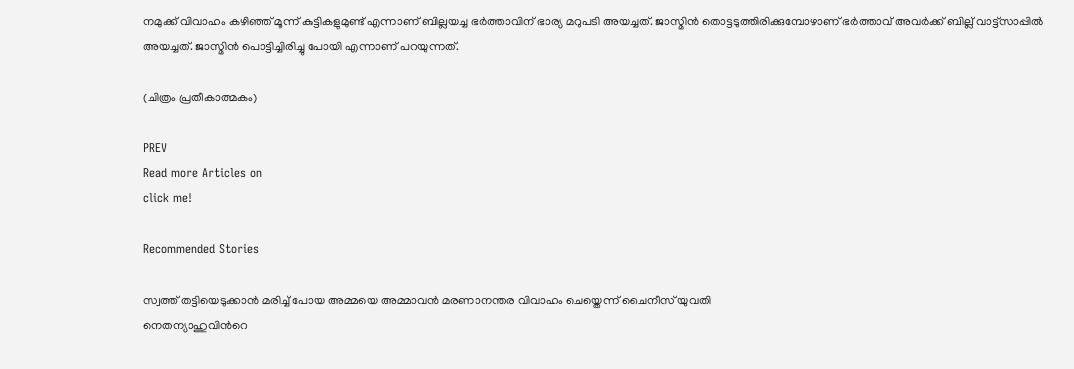നമുക്ക് വിവാഹം കഴിഞ്ഞ് മൂന്ന് കുട്ടികളുമുണ്ട് എന്നാണ് ബില്ലയച്ച ഭർത്താവിന് ഭാര്യ മറുപടി അയച്ചത്. ജാസ്മിൻ തൊട്ടടുത്തിരിക്കുമ്പോഴാണ് ഭർത്താവ് അവർക്ക് ബില്ല് വാട്ട്സാപ്പിൽ അയച്ചത്. ജാസ്മിൻ പൊട്ടിച്ചിരിച്ചു പോയി എന്നാണ് പറയുന്നത്.

(ചിത്രം പ്രതീകാത്മകം)

PREV
Read more Articles on
click me!

Recommended Stories

സ്വത്ത് തട്ടിയെടുക്കാൻ മരിച്ച് പോയ അമ്മയെ അമ്മാവൻ മരണാനന്തര വിവാഹം ചെയ്തെന്ന് ചൈനീസ് യുവതി
നെതന്യാഹുവിന്‍റെ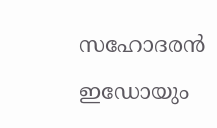സഹോദരൻ ഇഡോയും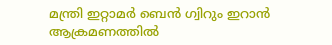മന്ത്രി ഇറ്റാമർ ബെൻ ഗ്വിറും ഇറാൻ ആക്രമണത്തിൽ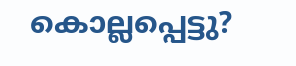കൊല്ലപ്പെട്ടു?